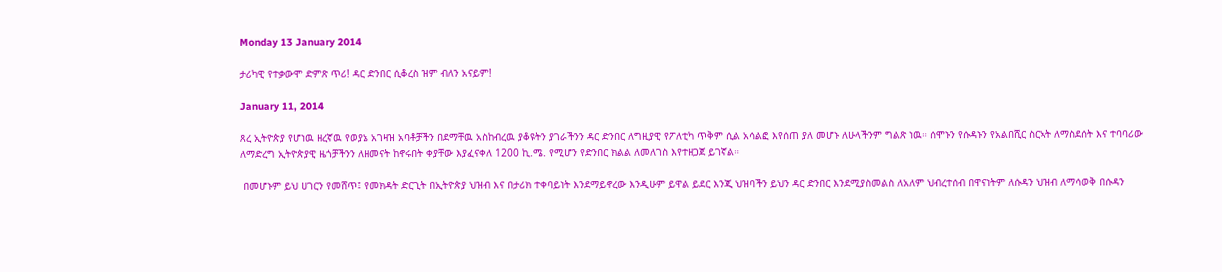Monday 13 January 2014

ታሪካዊ የተቃውሞ ድምጽ ጥሪ! ዳር ድንበር ሲቆረስ ዝም ብለን አናይም!

January 11, 2014

ጸረ ኢትዮጵያ የሆነዉ ዘረኛዉ የወያኔ አገዛዝ አባቶቻችን በደማቸዉ አስከብረዉ ያቆዩትን ያገራችንን ዳር ድንበር ለግዚያዊ የፖለቲካ ጥቅም ሲል አሳልፎ እየሰጠ ያለ መሆኑ ለሁላችንም ግልጽ ነዉ። ሰሞኑን የሱዳኑን የአልበሺር ስርኣት ለማስደሰት እና ተባባሪው ለማድረግ ኢትዮጵያዊ ዜጎቻችንን ለዘመናት ከኖሩበት ቀያቸው እያፈናቀለ 1200 ኪ.ሜ. የሚሆን የድንበር ክልል ለመለገስ እየተዘጋጀ ይገኛል።

 በመሆኑም ይህ ሀገርን የመሸጥ፤ የመክዳት ድርጊት በኢትዮጵያ ህዝብ እና በታሪክ ተቀባይነት እንደማይኖረው እንዲሁም ይዋል ይደር እንጂ ህዝባችን ይህን ዳር ድንበር እንደሚያስመልስ ለአለም ህብረተሰብ በዋናነትም ለሱዳን ህዝብ ለማሳወቅ በሱዳን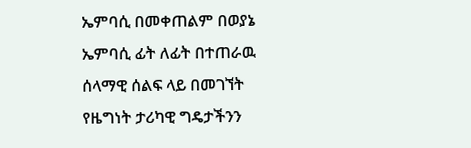ኤምባሲ በመቀጠልም በወያኔ ኤምባሲ ፊት ለፊት በተጠራዉ ሰላማዊ ሰልፍ ላይ በመገኘት የዜግነት ታሪካዊ ግዴታችንን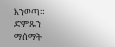እንወጣ። ድምጹን ማሰማት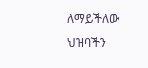ለማይችለው ህዝባችን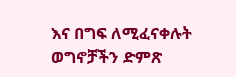እና በግፍ ለሚፈናቀሉት ወግኖቻችን ድምጽ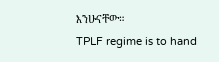እንሁናቸው።
TPLF regime is to hand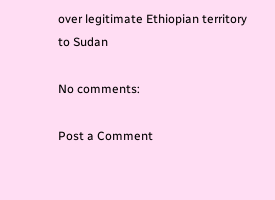over legitimate Ethiopian territory to Sudan

No comments:

Post a Comment